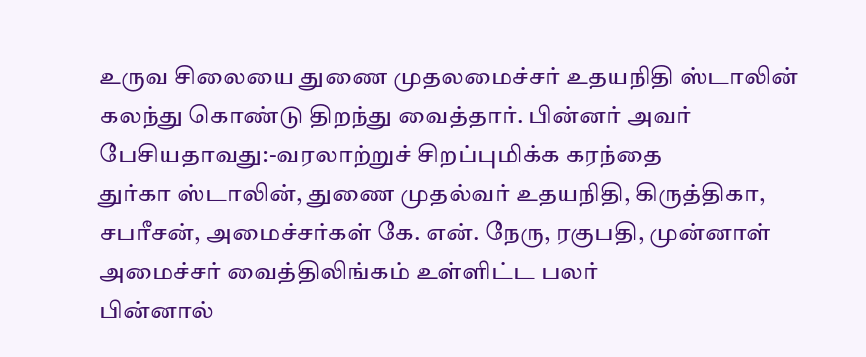உருவ சிலையை துணை முதலமைச்சர் உதயநிதி ஸ்டாலின் கலந்து கொண்டு திறந்து வைத்தார். பின்னர் அவர் பேசியதாவது:-வரலாற்றுச் சிறப்புமிக்க கரந்தை
துர்கா ஸ்டாலின், துணை முதல்வர் உதயநிதி, கிருத்திகா, சபரீசன், அமைச்சர்கள் கே. என். நேரு, ரகுபதி, முன்னாள் அமைச்சர் வைத்திலிங்கம் உள்ளிட்ட பலர்
பின்னால்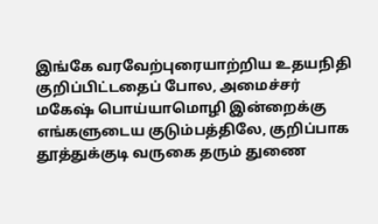இங்கே வரவேற்புரையாற்றிய உதயநிதி குறிப்பிட்டதைப் போல, அமைச்சர் மகேஷ் பொய்யாமொழி இன்றைக்கு எங்களுடைய குடும்பத்திலே, குறிப்பாக
தூத்துக்குடி வருகை தரும் துணை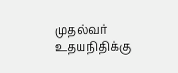முதல்வர் உதயநிதிக்கு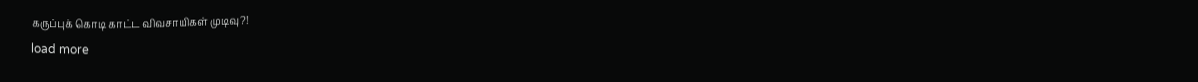கருப்புக் கொடி காட்ட விவசாயிகள் முடிவு?!
load more